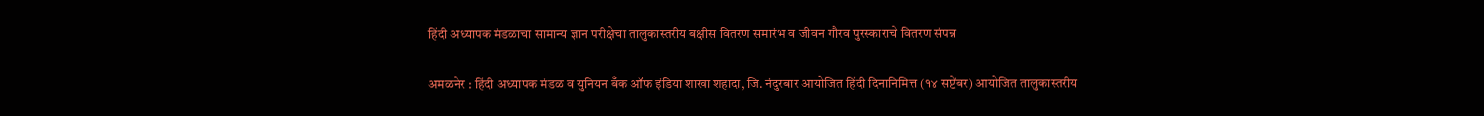हिंदी अध्यापक मंडळाचा सामान्य ज्ञान परीक्षेचा तालुकास्तरीय बक्षीस वितरण समारंभ व जीवन गौरव पुरस्काराचे वितरण संपन्न

अमळनेर : हिंदी अध्यापक मंडळ व युनियन बँक ऑफ इंडिया शाखा शहादा, जि. नंदुरबार आयोजित हिंदी दिनानिमित्त (१४ सप्टेंबर) आयोजित तालुकास्तरीय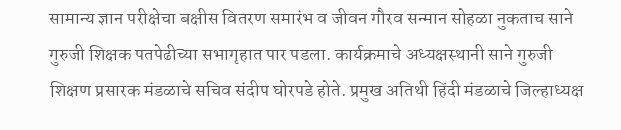सामान्य ज्ञान परीक्षेचा बक्षीस वितरण समारंभ व जीवन गौरव सन्मान सोहळा नुकताच साने गुरुजी शिक्षक पतपेढीच्या सभागृहात पार पडला. कार्यक्रमाचे अध्यक्षस्थानी साने गुरुजी शिक्षण प्रसारक मंडळाचे सचिव संदीप घोरपडे होते. प्रमुख अतिथी हिंदी मंडळाचे जिल्हाध्यक्ष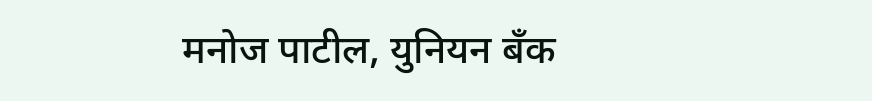मनोज पाटील, युनियन बँक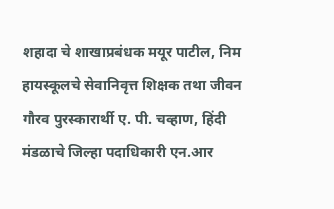शहादा चे शाखाप्रबंधक मयूर पाटील, निम हायस्कूलचे सेवानिवृत्त शिक्षक तथा जीवन गौरव पुरस्कारार्थी ए. पी. चव्हाण, हिंदी मंडळाचे जिल्हा पदाधिकारी एन.आर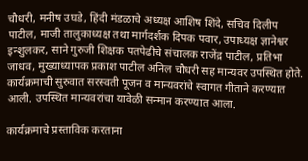चौधरी, मनीष उघडे, हिंदी मंडळाचे अध्यक्ष आशिष शिंदे, सचिव दिलीप पाटील, माजी तालुकाध्यक्ष तथा मार्गदर्शक दिपक पवार, उपाध्यक्ष ज्ञानेश्वर इन्शुलकर, साने गुरुजी शिक्षक पतपेढीचे संचालक राजेंद्र पाटील, प्रतिभा जाधव, मुख्याध्यापक प्रकाश पाटील अनिल चौधरी सह मान्यवर उपस्थित होते. कार्यक्रमाची सुरुवात सरस्वती पूजन व मान्यवरांचे स्वागत गीताने करण्यात आली. उपस्थित मान्यवरांचा यावेळी सन्मान करण्यात आला.

कार्यक्रमाचे प्रस्ताविक करताना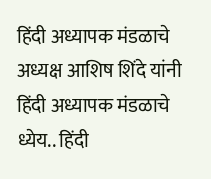हिंदी अध्यापक मंडळाचे अध्यक्ष आशिष शिंदे यांनी हिंदी अध्यापक मंडळाचे ध्येय.. हिंदी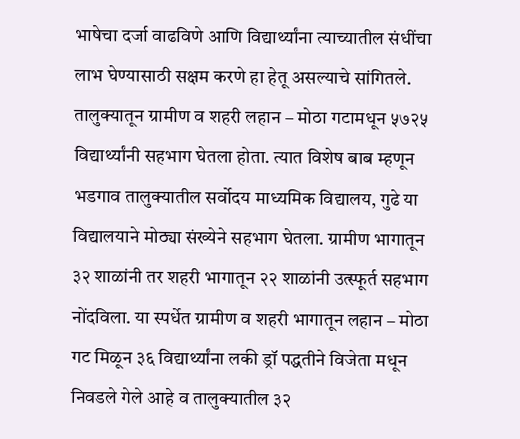भाषेचा दर्जा वाढविणे आणि विद्यार्थ्यांना त्याच्यातील संधींचा लाभ घेण्यासाठी सक्षम करणे हा हेतू असल्याचे सांगितले. तालुक्यातून ग्रामीण व शहरी लहान – मोठा गटामधून ५७२५ विद्यार्थ्यांनी सहभाग घेतला होता. त्यात विशेष बाब म्हणून भडगाव तालुक्यातील सर्वोदय माध्यमिक विद्यालय, गुढे या विद्यालयाने मोठ्या संख्येने सहभाग घेतला. ग्रामीण भागातून ३२ शाळांनी तर शहरी भागातून २२ शाळांनी उत्स्फूर्त सहभाग नोंदविला. या स्पर्धेत ग्रामीण व शहरी भागातून लहान – मोठा गट मिळून ३६ विद्यार्थ्यांना लकी ड्रॉ पद्धतीने विजेता मधून निवडले गेले आहे व तालुक्यातील ३२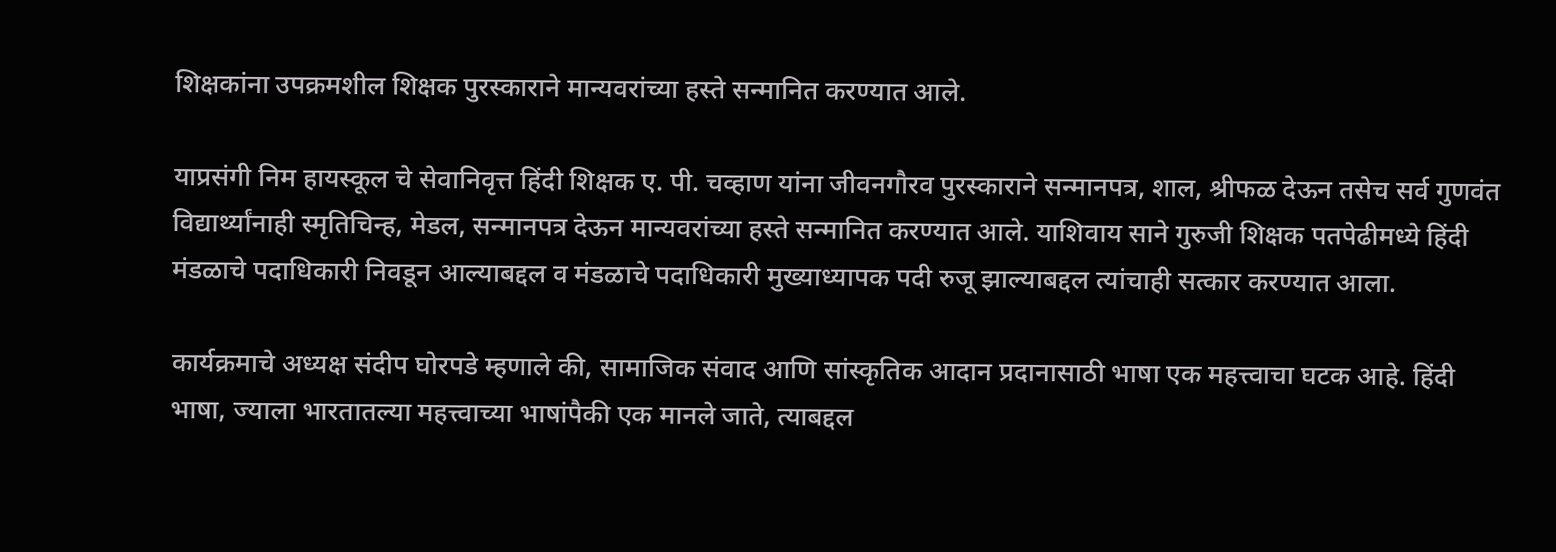शिक्षकांना उपक्रमशील शिक्षक पुरस्काराने मान्यवरांच्या हस्ते सन्मानित करण्यात आले.

याप्रसंगी निम हायस्कूल चे सेवानिवृत्त हिंदी शिक्षक ए. पी. चव्हाण यांना जीवनगौरव पुरस्काराने सन्मानपत्र, शाल, श्रीफळ देऊन तसेच सर्व गुणवंत विद्यार्थ्यांनाही स्मृतिचिन्ह, मेडल, सन्मानपत्र देऊन मान्यवरांच्या हस्ते सन्मानित करण्यात आले. याशिवाय साने गुरुजी शिक्षक पतपेढीमध्ये हिंदी मंडळाचे पदाधिकारी निवडून आल्याबद्दल व मंडळाचे पदाधिकारी मुख्याध्यापक पदी रुजू झाल्याबद्दल त्यांचाही सत्कार करण्यात आला.

कार्यक्रमाचे अध्यक्ष संदीप घोरपडे म्हणाले की, सामाजिक संवाद आणि सांस्कृतिक आदान प्रदानासाठी भाषा एक महत्त्वाचा घटक आहे. हिंदी भाषा, ज्याला भारतातल्या महत्त्वाच्या भाषांपैकी एक मानले जाते, त्याबद्दल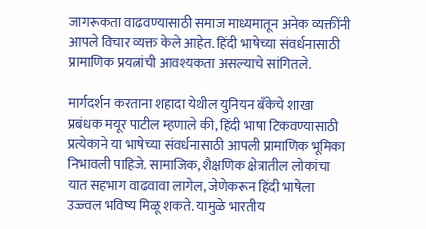जागरूकता वाढवण्यासाठी समाज माध्यमातून अनेक व्यक्तींनी आपले विचार व्यक्त केले आहेत. हिंदी भाषेच्या संवर्धनासाठी प्रामाणिक प्रयत्नांची आवश्यकता असल्याचे सांगितले.

मार्गदर्शन करताना शहादा येथील युनियन बँकेचे शाखा प्रबंधक मयूर पाटील म्हणाले की, हिंदी भाषा टिकवण्यासाठी प्रत्येकाने या भाषेच्या संवर्धनासाठी आपली प्रामाणिक भूमिका निभावली पाहिजे. सामाजिक, शैक्षणिक क्षेत्रातील लोकांचा यात सहभाग वाढवावा लागेल, जेणेकरून हिंदी भाषेला उज्ज्वल भविष्य मिळू शकते. यामुळे भारतीय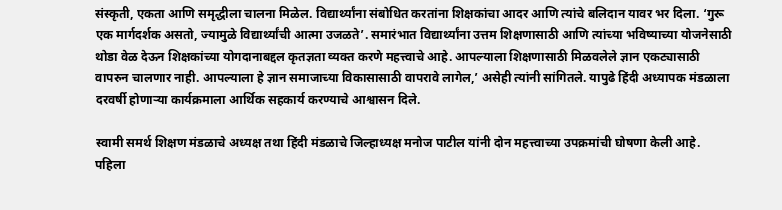संस्कृती, एकता आणि समृद्धीला चालना मिळेल. विद्यार्थ्यांना संबोधित करतांना शिक्षकांचा आदर आणि त्यांचे बलिदान यावर भर दिला. ‘गुरू एक मार्गदर्शक असतो, ज्यामुळे विद्यार्थ्यांची आत्मा उजळते’. समारंभात विद्यार्थ्यांना उत्तम शिक्षणासाठी आणि त्यांच्या भविष्याच्या योजनेसाठी थोडा वेळ देऊन शिक्षकांच्या योगदानाबद्दल कृतज्ञता व्यक्त करणे महत्त्वाचे आहे. आपल्याला शिक्षणासाठी मिळवलेले ज्ञान एकट्यासाठी वापरुन चालणार नाही. आपल्याला हे ज्ञान समाजाच्या विकासासाठी वापरावे लागेल,’ असेही त्यांनी सांगितले. यापुढे हिंदी अध्यापक मंडळाला दरवर्षी होणाऱ्या कार्यक्रमाला आर्थिक सहकार्य करण्याचे आश्वासन दिले.

स्वामी समर्थ शिक्षण मंडळाचे अध्यक्ष तथा हिंदी मंडळाचे जिल्हाध्यक्ष मनोज पाटील यांनी दोन महत्त्वाच्या उपक्रमांची घोषणा केली आहे. पहिला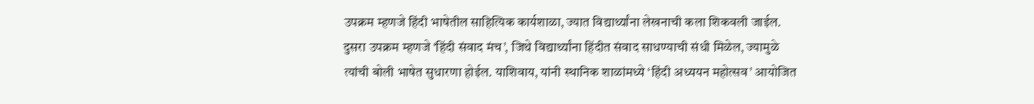उपक्रम म्हणजे हिंदी भाषेतील साहित्यिक कार्यशाळा, ज्यात विद्यार्थ्यांना लेखनाची कला शिकवली जाईल. दुसरा उपक्रम म्हणजे ‘हिंदी संवाद मंच’, जिथे विद्यार्थ्यांना हिंदीत संवाद साधण्याची संधी मिळेल, ज्यामुळे त्यांची बोली भाषेत सुधारणा होईल. याशिवाय, यांनी स्थानिक शाळांमध्ये ‘हिंदी अध्ययन महोत्सव’ आयोजित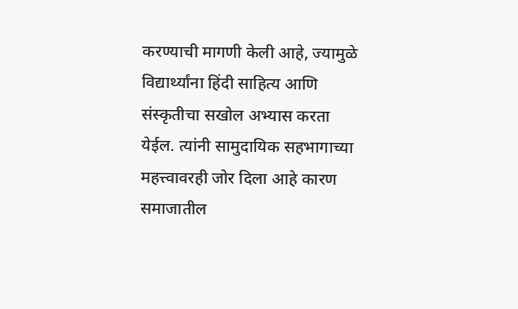करण्याची मागणी केली आहे, ज्यामुळे विद्यार्थ्यांना हिंदी साहित्य आणि संस्कृतीचा सखोल अभ्यास करता येईल. त्यांनी सामुदायिक सहभागाच्या महत्त्वावरही जोर दिला आहे कारण समाजातील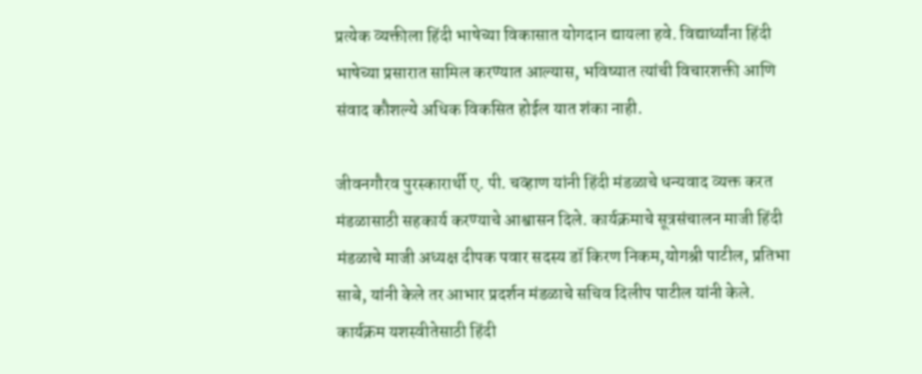प्रत्येक व्यक्तीला हिंदी भाषेच्या विकासात योगदान द्यायला हवे. विद्यार्थ्यांना हिंदी भाषेच्या प्रसारात सामिल करण्यात आल्यास, भविष्यात त्यांची विचारशक्ती आणि संवाद कौशल्ये अधिक विकसित होईल यात शंका नाही.

जीवनगौरव पुरस्कारार्थी ए. पी. चव्हाण यांनी हिंदी मंडळाचे धन्यवाद व्यक्त करत मंडळासाठी सहकार्य करण्याचे आश्वासन दिले. कार्यक्रमाचे सूत्रसंचालन माजी हिंदी मंडळाचे माजी अध्यक्ष दीपक पवार सदस्य डॉ किरण निकम,योगश्री पाटील, प्रतिभा साबे, यांनी केले तर आभार प्रदर्शन मंडळाचे सचिव दिलीप पाटील यांनी केले. कार्यक्रम यशस्वीतेसाठी हिंदी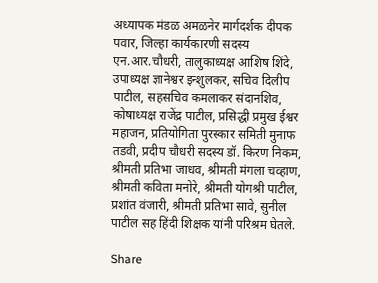अध्यापक मंडळ अमळनेर मार्गदर्शक दीपक पवार, जिल्हा कार्यकारणी सदस्य एन.आर.चौधरी, तालुकाध्यक्ष आशिष शिंदे, उपाध्यक्ष ज्ञानेश्वर इन्शुलकर, सचिव दिलीप पाटील, सहसचिव कमलाकर संदानशिव, कोषाध्यक्ष राजेंद्र पाटील, प्रसिद्धी प्रमुख ईश्वर महाजन, प्रतियोगिता पुरस्कार समिती मुनाफ तडवी, प्रदीप चौधरी सदस्य डॉ. किरण निकम, श्रीमती प्रतिभा जाधव, श्रीमती मंगला चव्हाण, श्रीमती कविता मनोरे, श्रीमती योगश्री पाटील, प्रशांत वंजारी, श्रीमती प्रतिभा सावे, सुनील पाटील सह हिंदी शिक्षक यांनी परिश्रम घेतले.

Share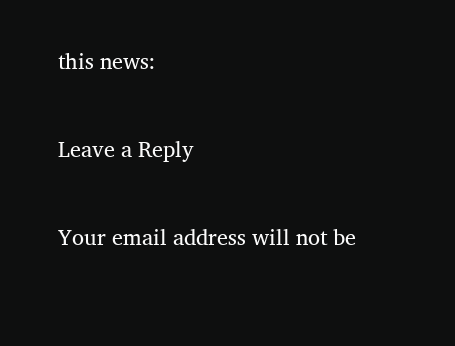this news:

Leave a Reply

Your email address will not be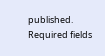published. Required fields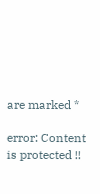are marked *

error: Content is protected !!